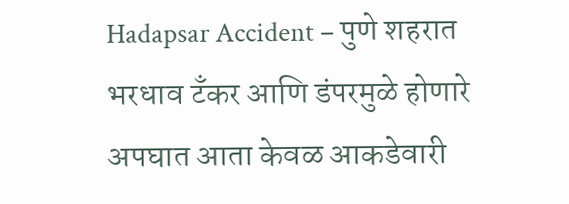Hadapsar Accident – पुणे शहरात भरधाव टँकर आणि डंपरमुळे होणारे अपघात आता केवळ आकडेवारी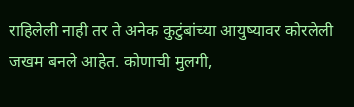राहिलेली नाही तर ते अनेक कुटुंबांच्या आयुष्यावर कोरलेली जखम बनले आहेत. कोणाची मुलगी,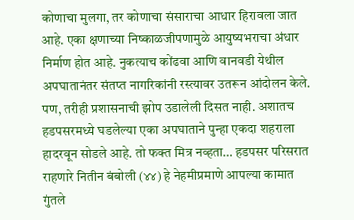कोणाचा मुलगा, तर कोणाचा संसाराचा आधार हिरावला जात आहे. एका क्षणाच्या निष्काळजीपणामुळे आयुष्यभराचा अंधार निर्माण होत आहे. नुकत्याच कोंढवा आणि वानवडी येथील अपघातानंतर संतप्त नागरिकांनी रस्त्यावर उतरून आंदोलन केले. पण, तरीही प्रशासनाची झोप उडालेली दिसत नाही. अशातच हडपसरमध्ये घडलेल्या एका अपघाताने पुन्हा एकदा शहराला हादरवून सोडले आहे. तो फक्त मित्र नव्हता… हडपसर परिसरात राहणारे नितीन बंबोली (४४) हे नेहमीप्रमाणे आपल्या कामात गुंतले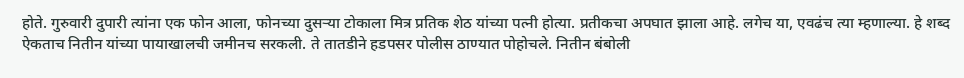होते. गुरुवारी दुपारी त्यांना एक फोन आला, फोनच्या दुसऱ्या टोकाला मित्र प्रतिक शेठ यांच्या पत्नी होत्या. प्रतीकचा अपघात झाला आहे. लगेच या, एवढंच त्या म्हणाल्या. हे शब्द ऐकताच नितीन यांच्या पायाखालची जमीनच सरकली. ते तातडीने हडपसर पोलीस ठाण्यात पोहोचले. नितीन बंबोली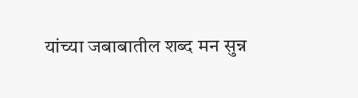यांच्या जबाबातील शब्द मन सुन्न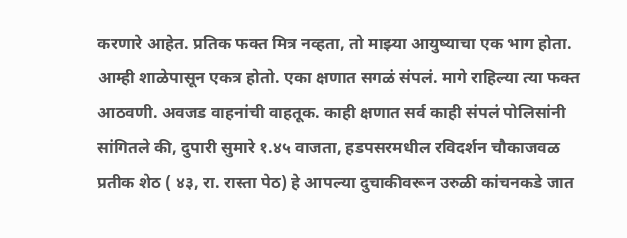करणारे आहेत. प्रतिक फक्त मित्र नव्हता, तो माझ्या आयुष्याचा एक भाग होता. आम्ही शाळेपासून एकत्र होतो. एका क्षणात सगळं संपलं. मागे राहिल्या त्या फक्त आठवणी. अवजड वाहनांची वाहतूक. काही क्षणात सर्व काही संपलं पोलिसांनी सांगितले की, दुपारी सुमारे १.४५ वाजता, हडपसरमधील रविदर्शन चौकाजवळ प्रतीक शेठ ( ४३, रा. रास्ता पेठ) हे आपल्या दुचाकीवरून उरुळी कांचनकडे जात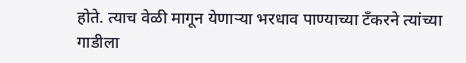होते. त्याच वेळी मागून येणाऱ्या भरधाव पाण्याच्या टँकरने त्यांच्या गाडीला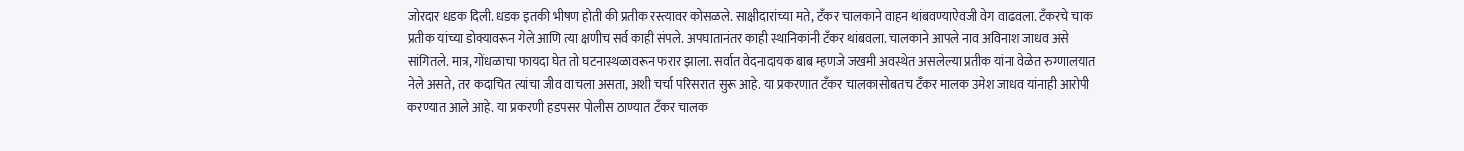जोरदार धडक दिली. धडक इतकी भीषण होती की प्रतीक रस्त्यावर कोसळले. साक्षीदारांच्या मते, टँकर चालकाने वाहन थांबवण्याऐवजी वेग वाढवला. टँकरचे चाक प्रतीक यांच्या डोक्यावरून गेले आणि त्या क्षणीच सर्व काही संपले. अपघातानंतर काही स्थानिकांनी टँकर थांबवला. चालकाने आपले नाव अविनाश जाधव असे सांगितले. मात्र, गोंधळाचा फायदा घेत तो घटनास्थळावरून फरार झाला. सर्वात वेदनादायक बाब म्हणजे जखमी अवस्थेत असलेल्या प्रतीक यांना वेळेत रुग्णालयात नेले असते, तर कदाचित त्यांचा जीव वाचला असता, अशी चर्चा परिसरात सुरू आहे. या प्रकरणात टँकर चालकासोबतच टँकर मालक उमेश जाधव यांनाही आरोपी करण्यात आले आहे. या प्रकरणी हडपसर पोलीस ठाण्यात टँकर चालक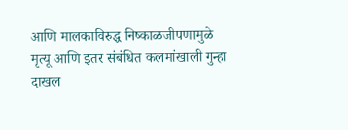आणि मालकाविरुद्ध निष्काळजीपणामुळे मृत्यू आणि इतर संबंधित कलमांखाली गुन्हा दाखल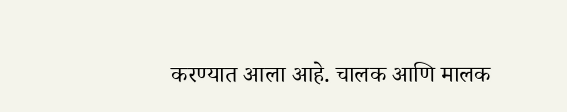करण्यात आला आहे. चालक आणि मालक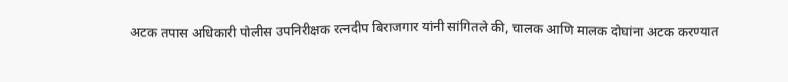अटक तपास अधिकारी पोलीस उपनिरीक्षक रत्नदीप बिराजगार यांनी सांगितले की, चालक आणि मालक दोघांना अटक करण्यात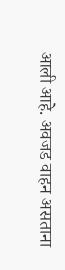आली आहे. अवजड वाहन असताना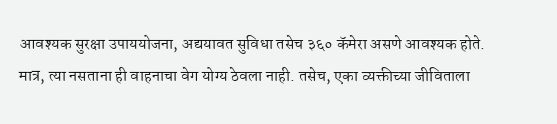आवश्यक सुरक्षा उपाययोजना, अद्ययावत सुविधा तसेच ३६० कॅमेरा असणे आवश्यक होते. मात्र, त्या नसताना ही वाहनाचा वेग योग्य ठेवला नाही. तसेच, एका व्यक्तीच्या जीविताला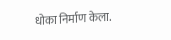धोका निर्माण केला.